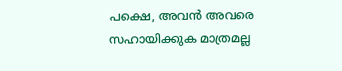പക്ഷെ, അവൻ അവരെ സഹായിക്കുക മാത്രമല്ല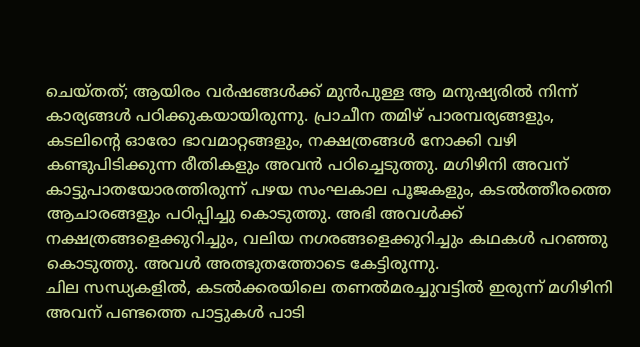ചെയ്തത്; ആയിരം വർഷങ്ങൾക്ക് മുൻപുള്ള ആ മനുഷ്യരിൽ നിന്ന് കാര്യങ്ങൾ പഠിക്കുകയായിരുന്നു. പ്രാചീന തമിഴ് പാരമ്പര്യങ്ങളും, കടലിന്റെ ഓരോ ഭാവമാറ്റങ്ങളും, നക്ഷത്രങ്ങൾ നോക്കി വഴി കണ്ടുപിടിക്കുന്ന രീതികളും അവൻ പഠിച്ചെടുത്തു. മഗിഴിനി അവന് കാട്ടുപാതയോരത്തിരുന്ന് പഴയ സംഘകാല പൂജകളും, കടൽത്തീരത്തെ ആചാരങ്ങളും പഠിപ്പിച്ചു കൊടുത്തു. അഭി അവൾക്ക് നക്ഷത്രങ്ങളെക്കുറിച്ചും, വലിയ നഗരങ്ങളെക്കുറിച്ചും കഥകൾ പറഞ്ഞു കൊടുത്തു. അവൾ അത്ഭുതത്തോടെ കേട്ടിരുന്നു.
ചില സന്ധ്യകളിൽ, കടൽക്കരയിലെ തണൽമരച്ചുവട്ടിൽ ഇരുന്ന് മഗിഴിനി അവന് പണ്ടത്തെ പാട്ടുകൾ പാടി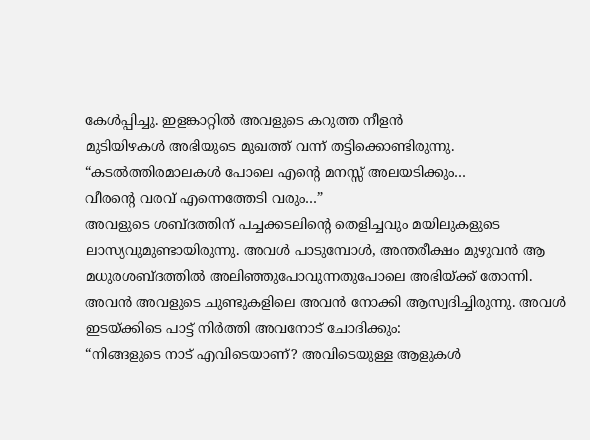കേൾപ്പിച്ചു. ഇളങ്കാറ്റിൽ അവളുടെ കറുത്ത നീളൻ
മുടിയിഴകൾ അഭിയുടെ മുഖത്ത് വന്ന് തട്ടിക്കൊണ്ടിരുന്നു.
“കടൽത്തിരമാലകൾ പോലെ എന്റെ മനസ്സ് അലയടിക്കും…
വീരന്റെ വരവ് എന്നെത്തേടി വരും…”
അവളുടെ ശബ്ദത്തിന് പച്ചക്കടലിന്റെ തെളിച്ചവും മയിലുകളുടെ ലാസ്യവുമുണ്ടായിരുന്നു. അവൾ പാടുമ്പോൾ, അന്തരീക്ഷം മുഴുവൻ ആ മധുരശബ്ദത്തിൽ അലിഞ്ഞുപോവുന്നതുപോലെ അഭിയ്ക്ക് തോന്നി. അവൻ അവളുടെ ചുണ്ടുകളിലെ അവൻ നോക്കി ആസ്വദിച്ചിരുന്നു. അവൾ ഇടയ്ക്കിടെ പാട്ട് നിർത്തി അവനോട് ചോദിക്കും:
“നിങ്ങളുടെ നാട് എവിടെയാണ്? അവിടെയുള്ള ആളുകൾ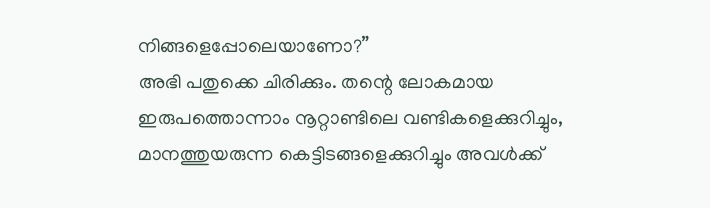നിങ്ങളെപ്പോലെയാണോ?”
അഭി പതുക്കെ ചിരിക്കും. തന്റെ ലോകമായ ഇരുപത്തൊന്നാം നൂറ്റാണ്ടിലെ വണ്ടികളെക്കുറിച്ചും, മാനത്തുയരുന്ന കെട്ടിടങ്ങളെക്കുറിച്ചും അവൾക്ക്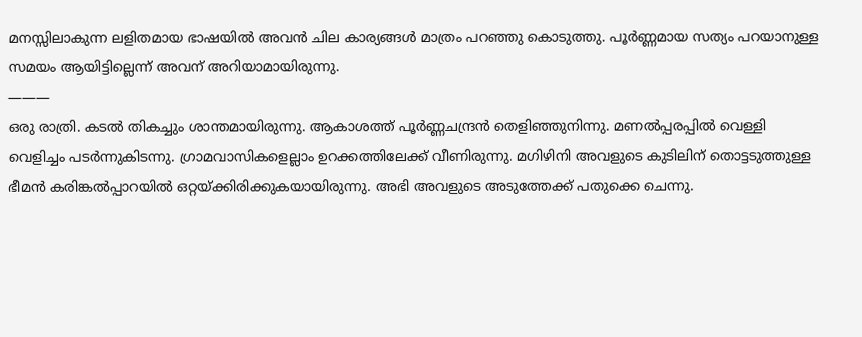മനസ്സിലാകുന്ന ലളിതമായ ഭാഷയിൽ അവൻ ചില കാര്യങ്ങൾ മാത്രം പറഞ്ഞു കൊടുത്തു. പൂർണ്ണമായ സത്യം പറയാനുള്ള സമയം ആയിട്ടില്ലെന്ന് അവന് അറിയാമായിരുന്നു.
———
ഒരു രാത്രി. കടൽ തികച്ചും ശാന്തമായിരുന്നു. ആകാശത്ത് പൂർണ്ണചന്ദ്രൻ തെളിഞ്ഞുനിന്നു. മണൽപ്പരപ്പിൽ വെള്ളി വെളിച്ചം പടർന്നുകിടന്നു. ഗ്രാമവാസികളെല്ലാം ഉറക്കത്തിലേക്ക് വീണിരുന്നു. മഗിഴിനി അവളുടെ കുടിലിന് തൊട്ടടുത്തുള്ള ഭീമൻ കരിങ്കൽപ്പാറയിൽ ഒറ്റയ്ക്കിരിക്കുകയായിരുന്നു. അഭി അവളുടെ അടുത്തേക്ക് പതുക്കെ ചെന്നു.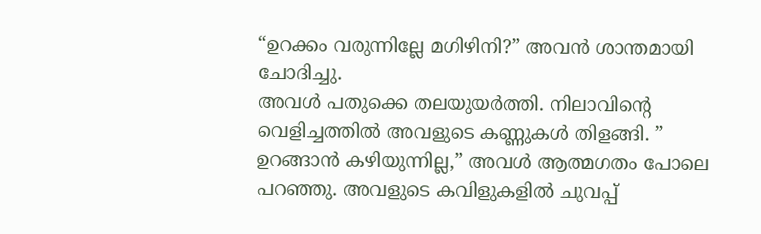“ഉറക്കം വരുന്നില്ലേ മഗിഴിനി?” അവൻ ശാന്തമായി ചോദിച്ചു.
അവൾ പതുക്കെ തലയുയർത്തി. നിലാവിന്റെ വെളിച്ചത്തിൽ അവളുടെ കണ്ണുകൾ തിളങ്ങി. ” ഉറങ്ങാൻ കഴിയുന്നില്ല,” അവൾ ആത്മഗതം പോലെ പറഞ്ഞു. അവളുടെ കവിളുകളിൽ ചുവപ്പ്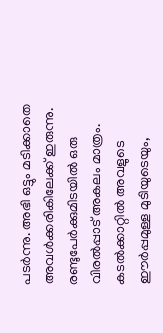പടർന്നു. അഭി ഒട്ടും മടിക്കാതെ അവൾക്കരികിലേക്ക് ഇരുന്നു. രണ്ടുപേർക്കുമിടയിൽ ഒരു വിരൽപ്പാട് അകലം മാത്രം. കടൽക്കാറ്റിൽ അവളുടെ ഈർപ്പമുള്ള മുടിയുടെയും,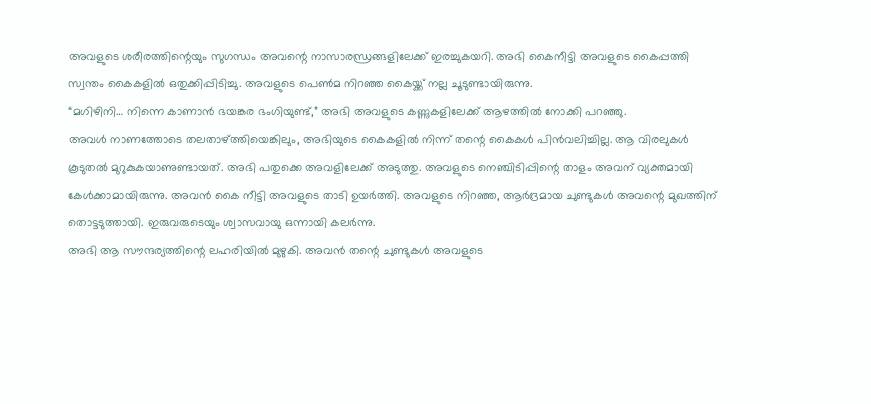അവളുടെ ശരീരത്തിന്റെയും സുഗന്ധം അവന്റെ നാസാരന്ധ്രങ്ങളിലേക്ക് ഇരച്ചുകയറി. അഭി കൈനീട്ടി അവളുടെ കൈപ്പത്തി സ്വന്തം കൈകളിൽ ഒതുക്കിപ്പിടിച്ചു. അവളുടെ പെൺമ നിറഞ്ഞ കൈയ്ക്ക് നല്ല ചൂടുണ്ടായിരുന്നു.
“മഗിഴിനി… നിന്നെ കാണാൻ ഭയങ്കര ഭംഗിയുണ്ട്,” അഭി അവളുടെ കണ്ണുകളിലേക്ക് ആഴത്തിൽ നോക്കി പറഞ്ഞു.
അവൾ നാണത്തോടെ തലതാഴ്ത്തിയെങ്കിലും, അഭിയുടെ കൈകളിൽ നിന്ന് തന്റെ കൈകൾ പിൻവലിച്ചില്ല. ആ വിരലുകൾ കൂടുതൽ മുറുകുകയാണുണ്ടായത്. അഭി പതുക്കെ അവളിലേക്ക് അടുത്തു. അവളുടെ നെഞ്ചിടിപ്പിന്റെ താളം അവന് വ്യക്തമായി കേൾക്കാമായിരുന്നു. അവൻ കൈ നീട്ടി അവളുടെ താടി ഉയർത്തി. അവളുടെ നിറഞ്ഞ, ആർദ്രമായ ചുണ്ടുകൾ അവന്റെ മുഖത്തിന് തൊട്ടടുത്തായി. ഇരുവരുടെയും ശ്വാസവായു ഒന്നായി കലർന്നു.
അഭി ആ സൗന്ദര്യത്തിന്റെ ലഹരിയിൽ മുഴുകി. അവൻ തന്റെ ചുണ്ടുകൾ അവളുടെ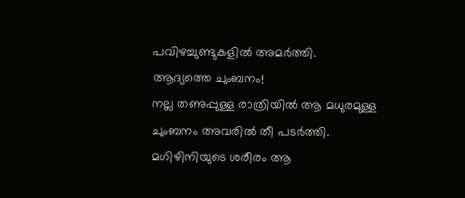പവിഴച്ചുണ്ടുകളിൽ അമർത്തി.
ആദ്യത്തെ ചുംബനം!
നല്ല തണുപ്പുള്ള രാത്രിയിൽ ആ മധുരമുള്ള ചുംബനം അവരിൽ തീ പടർത്തി. മഗിഴിനിയുടെ ശരീരം ആ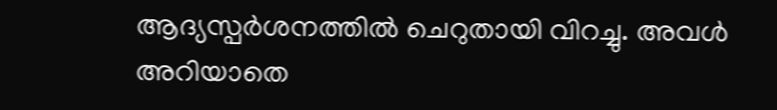ആദ്യസ്പർശനത്തിൽ ചെറുതായി വിറച്ചു. അവൾ അറിയാതെ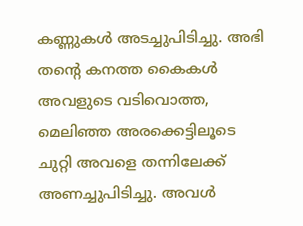കണ്ണുകൾ അടച്ചുപിടിച്ചു. അഭി തന്റെ കനത്ത കൈകൾ അവളുടെ വടിവൊത്ത, മെലിഞ്ഞ അരക്കെട്ടിലൂടെ ചുറ്റി അവളെ തന്നിലേക്ക് അണച്ചുപിടിച്ചു. അവൾ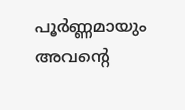പൂർണ്ണമായും അവന്റെ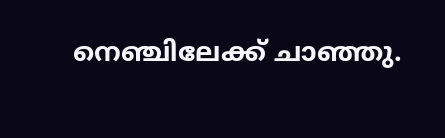നെഞ്ചിലേക്ക് ചാഞ്ഞു.